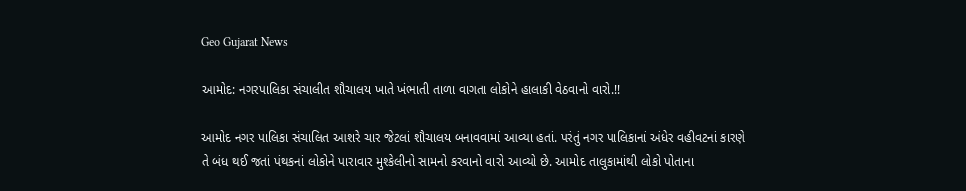Geo Gujarat News

આમોદ: નગરપાલિકા સંચાલીત શૌચાલય ખાતે ખંભાતી તાળા વાગતા લોકોને હાલાકી વેઠવાનો વારો.!!

આમોદ નગર પાલિકા સંચાલિત આશરે ચાર જેટલાં શૌચાલય બનાવવામાં આવ્યા હતાં. પરંતું નગર પાલિકાનાં અંધેર વહીવટનાં કારણે તે બંધ થઈ જતાં પંથકનાં લોકોને પારાવાર મુશ્કેલીનો સામનો કરવાનો વારો આવ્યો છે. આમોદ તાલુકામાંથી લોકો પોતાના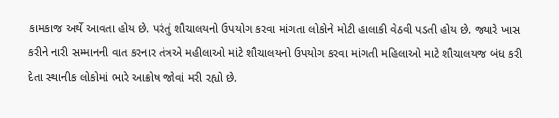કામકાજ અર્થે આવતા હોય છે. પરંતું શૌચાલયનો ઉપયોગ કરવા માંગતા લોકોને મોટી હાલાકી વેઠવી પડતી હોય છે. જ્યારે ખાસ કરીને નારી સમ્માનની વાત કરનાર તંત્રએ મહીલાઓ માંટે શૌચાલયનો ઉપયોગ કરવા માંગતી મહિલાઓ માટે શૌચાલયજ બંધ કરી દેતા સ્થાનીક લોકોમાં ભારે આક્રોષ જોવાં મરી રહ્યો છે.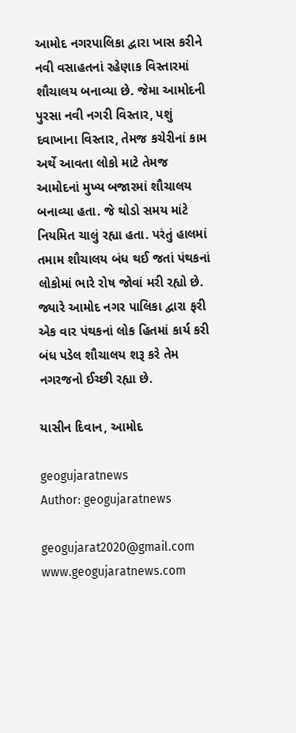આમોદ નગરપાલિકા દ્વારા ખાસ કરીને નવી વસાહતનાં રહેણાક વિસ્તારમાં શૌચાલય બનાવ્યા છે. જેમા આમોદની પુરસા નવી નગરી વિસ્તાર, પશું દવાખાના વિસ્તાર, તેમજ કચેરીનાં કામ અર્થે આવતા લોકો માટે તેમજ આમોદનાં મુખ્ય બજારમાં શૌચાલય બનાવ્યા હતા. જે થોડો સમય માંટે નિયમિત ચાલું રહ્યા હતા. પરંતું હાલમાં તમામ શૌચાલય બંધ થઈ જતાં પંથકનાં લોકોમાં ભારે રોષ જોવાં મરી રહ્યો છે. જ્યારે આમોદ નગર પાલિકા દ્વારા ફરી એક વાર પંથકનાં લોક હિતમાં કાર્ય કરી બંધ પડેલ શૌચાલય શરૂ કરે તેમ નગરજનો ઈચ્છી રહ્યા છે.

યાસીન દિવાન, આમોદ

geogujaratnews
Author: geogujaratnews

geogujarat2020@gmail.com www.geogujaratnews.com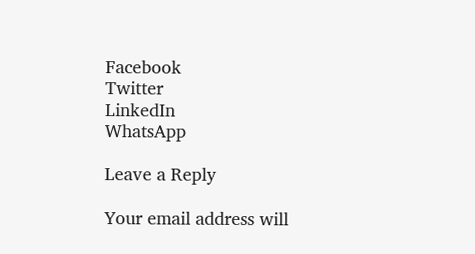Facebook
Twitter
LinkedIn
WhatsApp

Leave a Reply

Your email address will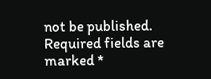not be published. Required fields are marked *